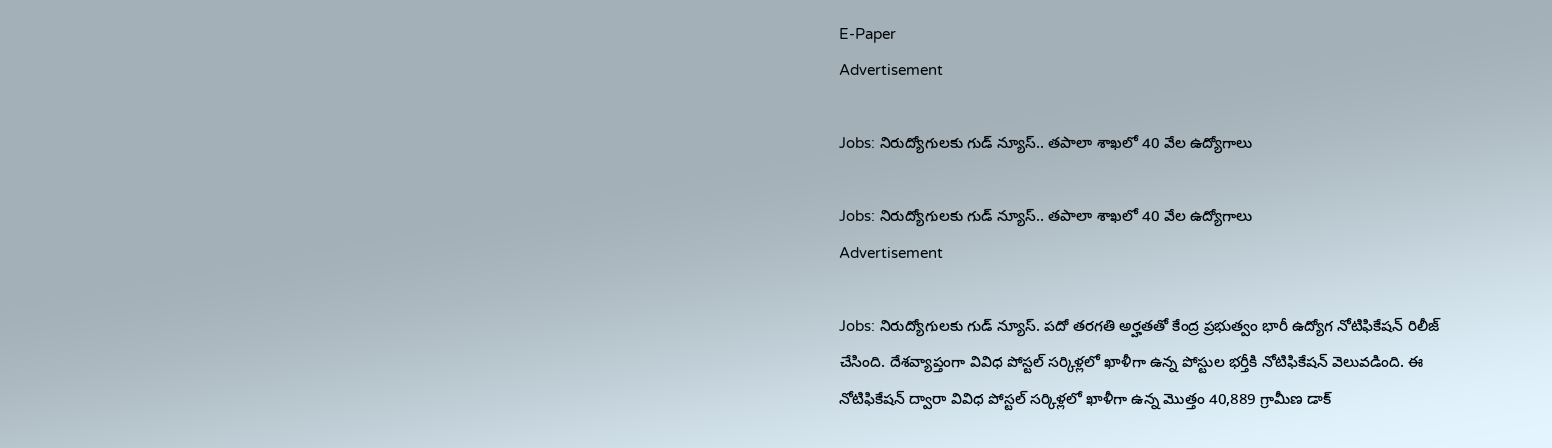E-Paper
Advertisement

Jobs: నిరుద్యోగులకు గుడ్ న్యూస్.. తపాలా శాఖలో 40 వేల ఉద్యోగాలు

Jobs: నిరుద్యోగులకు గుడ్ న్యూస్.. తపాలా శాఖలో 40 వేల ఉద్యోగాలు
Advertisement

Jobs: నిరుద్యోగులకు గుడ్ న్యూస్. పదో తరగతి అర్హతతో కేంద్ర ప్రభుత్వం భారీ ఉద్యోగ నోటిఫికేషన్ రిలీజ్ చేసింది. దేశవ్యాప్తంగా వివిధ పోస్టల్ సర్కిళ్లలో ఖాళీగా ఉన్న పోస్టుల భర్తీకి నోటిఫికేషన్ వెలువడింది. ఈ నోటిఫికేషన్ ద్వారా వివిధ పోస్టల్ సర్కిళ్లలో ఖాళీగా ఉన్న మొత్తం 40,889 గ్రామీణ డాక్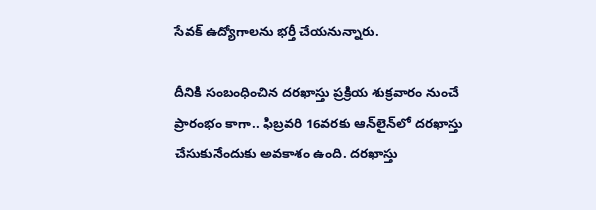సేవక్ ఉద్యోగాలను భర్తీ చేయనున్నారు.

దీనికి సంబంధించిన దరఖాస్తు ప్రక్రియ శుక్రవారం నుంచే ప్రారంభం కాగా.. ఫిబ్రవరి 16వరకు ఆన్‌లైన్‌లో దరఖాస్తు చేసుకునేందుకు అవకాశం ఉంది. దరఖాస్తు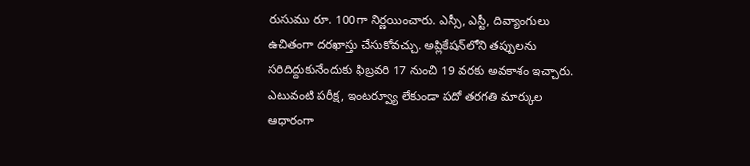రుసుము రూ. 100గా నిర్ణయించారు. ఎస్సీ, ఎస్టీ, దివ్యాంగులు ఉచితంగా దరఖాస్తు చేసుకోవచ్చు. అప్లికేషన్‌లోని తప్పులను సరిదిద్దుకునేందుకు ఫిబ్రవరి 17 నుంచి 19 వరకు అవకాశం ఇచ్చారు. ఎటువంటి పరీక్ష, ఇంటర్వ్యూ లేకుండా పదో తరగతి మార్కుల ఆధారంగా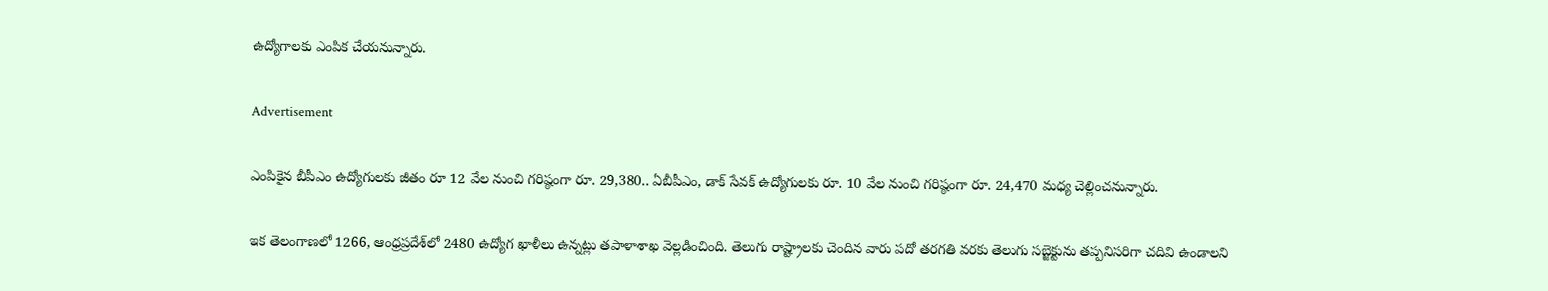ఉద్యోగాలకు ఎంపిక చేయనున్నారు.

Advertisement

ఎంపికైన బీపీఎం ఉద్యోగులకు జీతం రూ 12 వేల నుంచి గరిష్ఠంగా రూ. 29,380.. ఏబీపీఎం, డాక్ సేవక్‌ ఉద్యోగులకు రూ. 10 వేల నుంచి గరిష్ఠంగా రూ. 24,470 మధ్య చెల్లించనున్నారు.

ఇక తెలంగాణలో 1266, ఆంధ్రప్రదేశ్‌లో 2480 ఉద్యోగ ఖాళీలు ఉన్నట్లు తపాళాశాఖ వెల్లడించింది. తెలుగు రాష్ట్రాలకు చెందిన వారు పదో తరగతి వరకు తెలుగు సబ్జెక్టును తప్పనిసరిగా చదివి ఉండాలని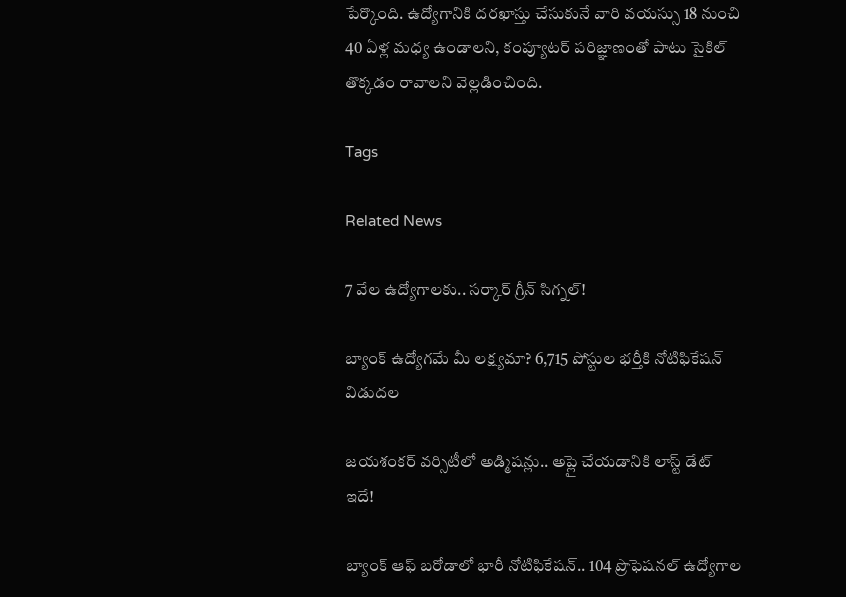పేర్కొంది. ఉద్యోగానికి దరఖాస్తు చేసుకునే వారి వయస్సు 18 నుంచి 40 ఏళ్ల మధ్య ఉండాలని, కంప్యూటర్ పరిజ్ఞాణంతో పాటు సైకిల్ తొక్కడం రావాలని వెల్లడించింది.

Tags

Related News

7 వేల ఉద్యోగాలకు.. సర్కార్ గ్రీన్ సిగ్నల్!

బ్యాంక్ ఉద్యోగమే మీ లక్ష్యమా? 6,715 పోస్టుల భర్తీకి నోటిఫికేషన్ విడుదల

జయశంకర్ వర్సిటీలో అడ్మిషన్లు.. అప్లై చేయడానికి లాస్ట్ డేట్ ఇదే!

బ్యాంక్ ఆఫ్ బరోడాలో భారీ నోటిఫికేషన్.. 104 ప్రొఫెషనల్ ఉద్యోగాల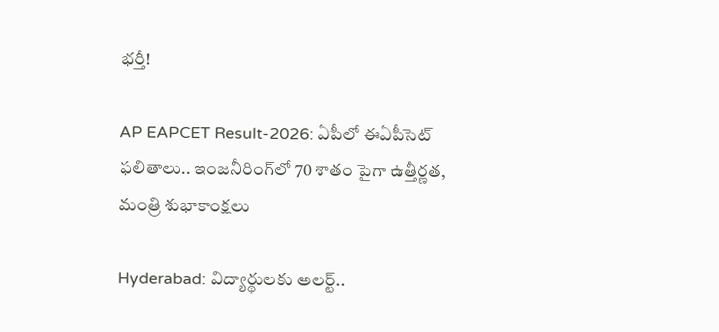భర్తీ!

AP EAPCET Result-2026: ఏపీలో ఈఏపీసెట్ ఫలితాలు.. ఇంజనీరింగ్‌లో 70 శాతం పైగా ఉత్తీర్ణత, మంత్రి శుభాకాంక్షలు

Hyderabad: విద్యార్థులకు అలర్ట్..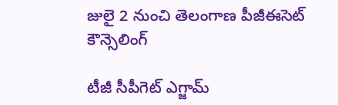జులై 2 నుంచి తెలంగాణ పీజీఈసెట్‌ కౌన్సెలింగ్

టీజీ సీపీగెట్ ఎగ్జామ్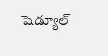షెడ్యూల్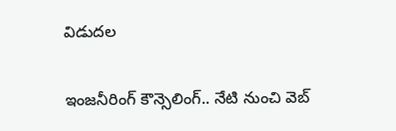విడుదల

ఇంజనీరింగ్ కౌన్సెలింగ్.. నేటి నుంచి వెబ్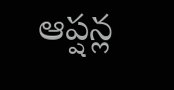ఆప్షన్ల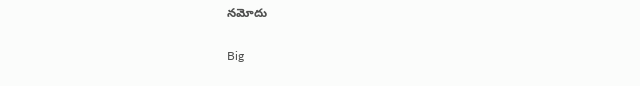నమోదు

Big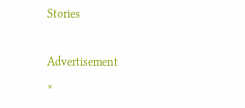Stories

Advertisement
×